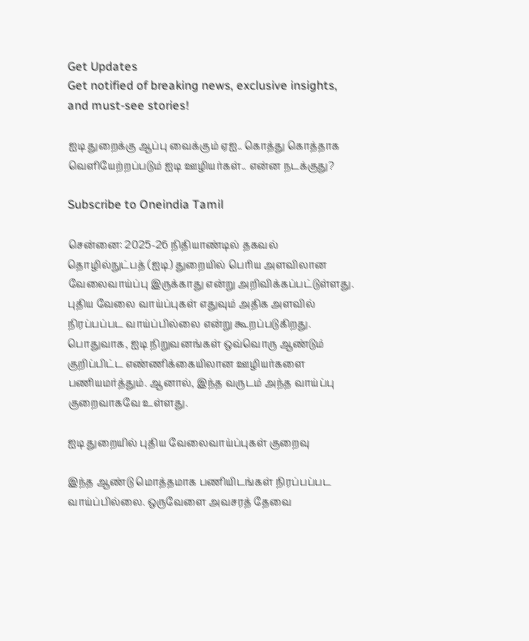Get Updates
Get notified of breaking news, exclusive insights, and must-see stories!

ஐடி துறைக்கு ஆப்பு வைக்கும் ஏஐ.. கொத்து கொத்தாக வெளியேற்றப்படும் ஐடி ஊழியர்கள்.. என்ன நடக்குது?

Subscribe to Oneindia Tamil

சென்னை: 2025-26 நிதியாண்டில் தகவல் தொழில்நுட்பத் (ஐடி) துறையில் பெரிய அளவிலான வேலைவாய்ப்பு இருக்காது என்று அறிவிக்கப்பட்டுள்ளது. புதிய வேலை வாய்ப்புகள் எதுவும் அதிக அளவில் நிரப்பப்பட வாய்ப்பில்லை என்று கூறப்படுகிறது. பொதுவாக, ஐடி நிறுவனங்கள் ஒவ்வொரு ஆண்டும் குறிப்பிட்ட எண்ணிக்கையிலான ஊழியர்களை பணியமர்த்தும். ஆனால், இந்த வருடம் அந்த வாய்ப்பு குறைவாகவே உள்ளது.

ஐடி துறையில் புதிய வேலைவாய்ப்புகள் குறைவு

இந்த ஆண்டு மொத்தமாக பணியிடங்கள் நிரப்பப்பட வாய்ப்பில்லை. ஒருவேளை அவசரத் தேவை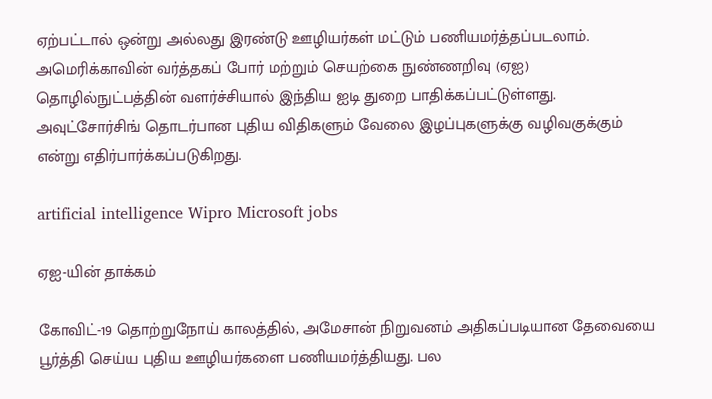ஏற்பட்டால் ஒன்று அல்லது இரண்டு ஊழியர்கள் மட்டும் பணியமர்த்தப்படலாம். அமெரிக்காவின் வர்த்தகப் போர் மற்றும் செயற்கை நுண்ணறிவு (ஏஐ) தொழில்நுட்பத்தின் வளர்ச்சியால் இந்திய ஐடி துறை பாதிக்கப்பட்டுள்ளது. அவுட்சோர்சிங் தொடர்பான புதிய விதிகளும் வேலை இழப்புகளுக்கு வழிவகுக்கும் என்று எதிர்பார்க்கப்படுகிறது.

artificial intelligence Wipro Microsoft jobs

ஏஐ-யின் தாக்கம்

கோவிட்-19 தொற்றுநோய் காலத்தில், அமேசான் நிறுவனம் அதிகப்படியான தேவையை பூர்த்தி செய்ய புதிய ஊழியர்களை பணியமர்த்தியது. பல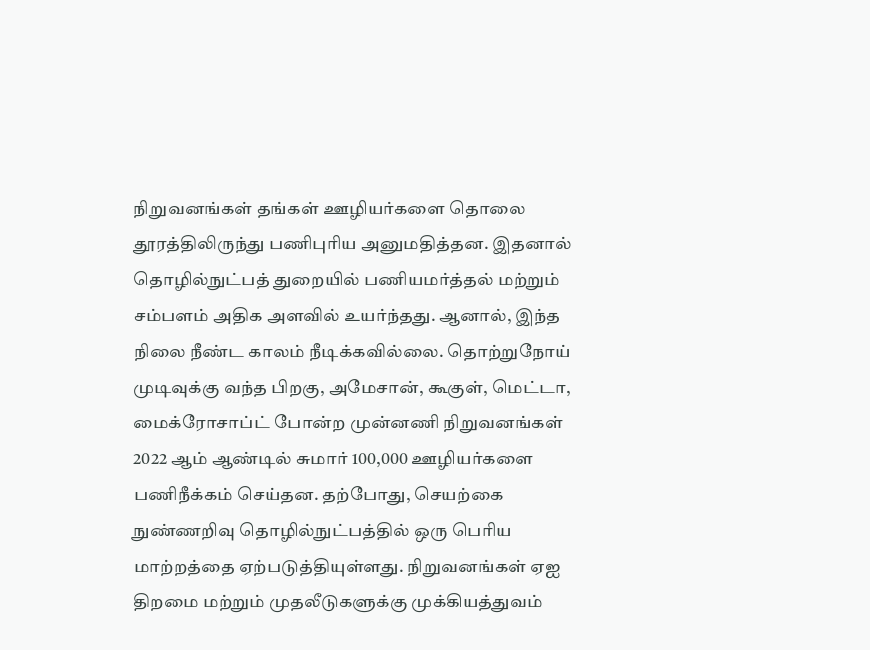நிறுவனங்கள் தங்கள் ஊழியர்களை தொலை தூரத்திலிருந்து பணிபுரிய அனுமதித்தன. இதனால் தொழில்நுட்பத் துறையில் பணியமர்த்தல் மற்றும் சம்பளம் அதிக அளவில் உயர்ந்தது. ஆனால், இந்த நிலை நீண்ட காலம் நீடிக்கவில்லை. தொற்றுநோய் முடிவுக்கு வந்த பிறகு, அமேசான், கூகுள், மெட்டா, மைக்ரோசாப்ட் போன்ற முன்னணி நிறுவனங்கள் 2022 ஆம் ஆண்டில் சுமார் 100,000 ஊழியர்களை பணிநீக்கம் செய்தன. தற்போது, செயற்கை நுண்ணறிவு தொழில்நுட்பத்தில் ஒரு பெரிய மாற்றத்தை ஏற்படுத்தியுள்ளது. நிறுவனங்கள் ஏஐ திறமை மற்றும் முதலீடுகளுக்கு முக்கியத்துவம்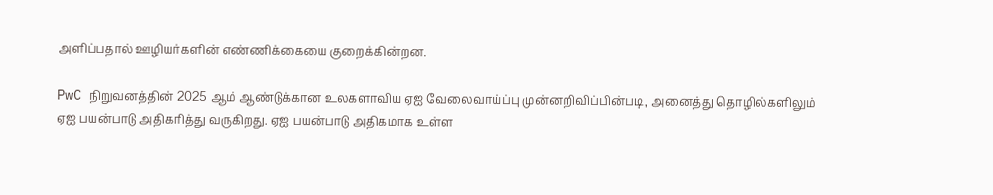அளிப்பதால் ஊழியர்களின் எண்ணிக்கையை குறைக்கின்றன.

PwC நிறுவனத்தின் 2025 ஆம் ஆண்டுக்கான உலகளாவிய ஏஐ வேலைவாய்ப்பு முன்னறிவிப்பின்படி, அனைத்து தொழில்களிலும் ஏஐ பயன்பாடு அதிகரித்து வருகிறது. ஏஐ பயன்பாடு அதிகமாக உள்ள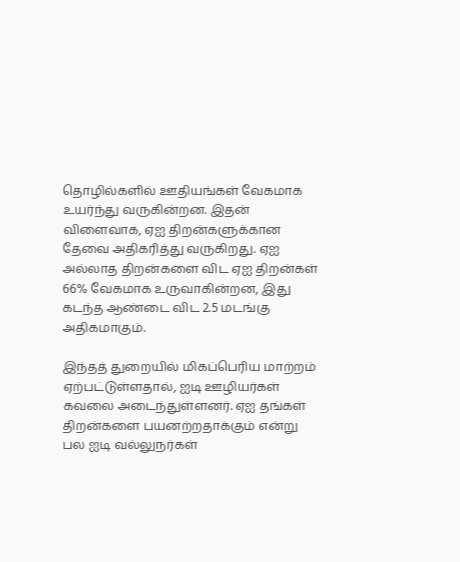தொழில்களில் ஊதியங்கள் வேகமாக உயர்ந்து வருகின்றன. இதன் விளைவாக, ஏஐ திறன்களுக்கான தேவை அதிகரித்து வருகிறது. ஏஐ அல்லாத திறன்களை விட ஏஐ திறன்கள் 66% வேகமாக உருவாகின்றன, இது கடந்த ஆண்டை விட 2.5 மடங்கு அதிகமாகும்.

இந்தத் துறையில் மிகப்பெரிய மாற்றம் ஏற்பட்டுள்ளதால், ஐடி ஊழியர்கள் கவலை அடைந்துள்ளனர். ஏஐ தங்கள் திறன்களை பயனற்றதாக்கும் என்று பல ஐடி வல்லுநர்கள்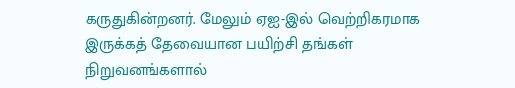கருதுகின்றனர். மேலும் ஏஐ-இல் வெற்றிகரமாக இருக்கத் தேவையான பயிற்சி தங்கள் நிறுவனங்களால்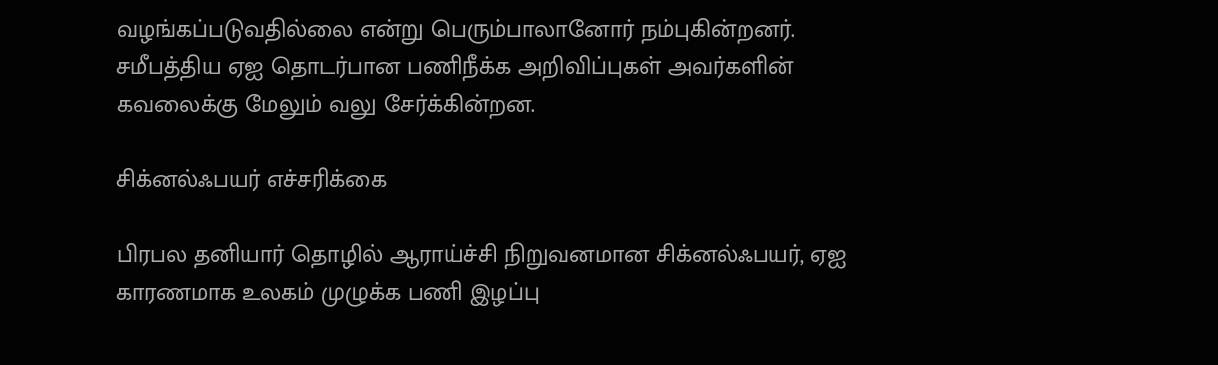வழங்கப்படுவதில்லை என்று பெரும்பாலானோர் நம்புகின்றனர். சமீபத்திய ஏஐ தொடர்பான பணிநீக்க அறிவிப்புகள் அவர்களின் கவலைக்கு மேலும் வலு சேர்க்கின்றன.

சிக்னல்ஃபயர் எச்சரிக்கை

பிரபல தனியார் தொழில் ஆராய்ச்சி நிறுவனமான சிக்னல்ஃபயர், ஏஐ காரணமாக உலகம் முழுக்க பணி இழப்பு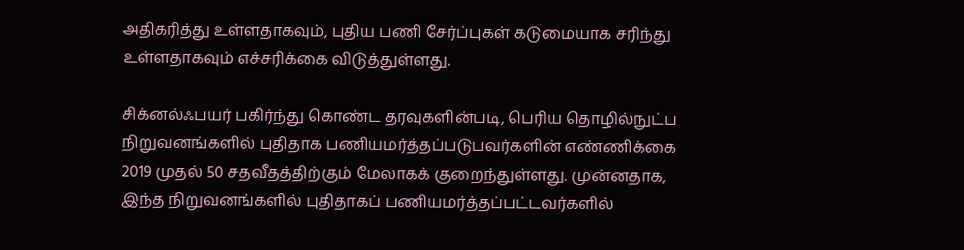அதிகரித்து உள்ளதாகவும், புதிய பணி சேர்ப்புகள் கடுமையாக சரிந்து உள்ளதாகவும் எச்சரிக்கை விடுத்துள்ளது.

சிக்னல்ஃபயர் பகிர்ந்து கொண்ட தரவுகளின்படி, பெரிய தொழில்நுட்ப நிறுவனங்களில் புதிதாக பணியமர்த்தப்படுபவர்களின் எண்ணிக்கை 2019 முதல் 50 சதவீதத்திற்கும் மேலாகக் குறைந்துள்ளது. முன்னதாக, இந்த நிறுவனங்களில் புதிதாகப் பணியமர்த்தப்பட்டவர்களில்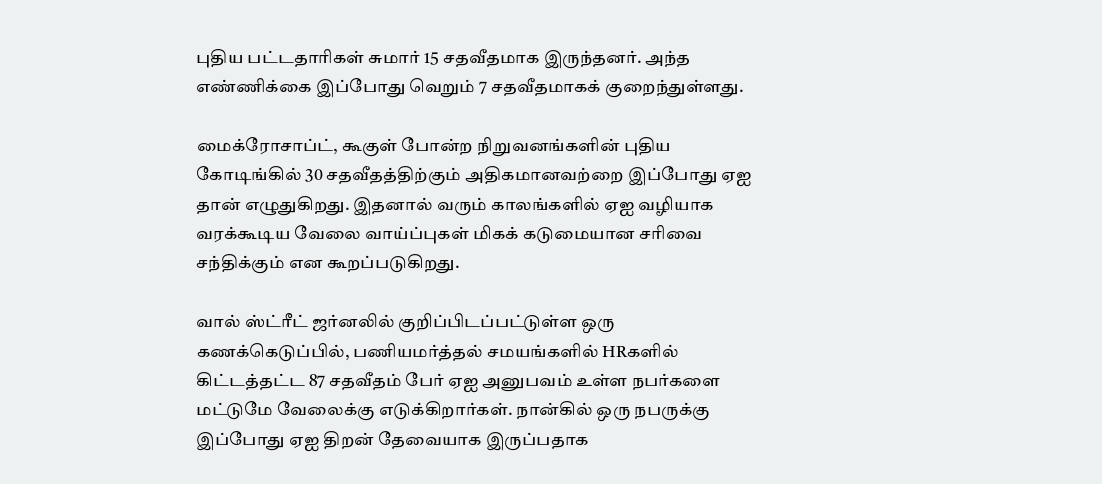புதிய பட்டதாரிகள் சுமார் 15 சதவீதமாக இருந்தனர். அந்த எண்ணிக்கை இப்போது வெறும் 7 சதவீதமாகக் குறைந்துள்ளது.

மைக்ரோசாப்ட், கூகுள் போன்ற நிறுவனங்களின் புதிய கோடிங்கில் 30 சதவீதத்திற்கும் அதிகமானவற்றை இப்போது ஏஐ தான் எழுதுகிறது. இதனால் வரும் காலங்களில் ஏஐ வழியாக வரக்கூடிய வேலை வாய்ப்புகள் மிகக் கடுமையான சரிவை சந்திக்கும் என கூறப்படுகிறது.

வால் ஸ்ட்ரீட் ஜர்னலில் குறிப்பிடப்பட்டுள்ள ஒரு கணக்கெடுப்பில், பணியமர்த்தல் சமயங்களில் HRகளில் கிட்டத்தட்ட 87 சதவீதம் பேர் ஏஐ அனுபவம் உள்ள நபர்களை மட்டுமே வேலைக்கு எடுக்கிறார்கள். நான்கில் ஒரு நபருக்கு இப்போது ஏஐ திறன் தேவையாக இருப்பதாக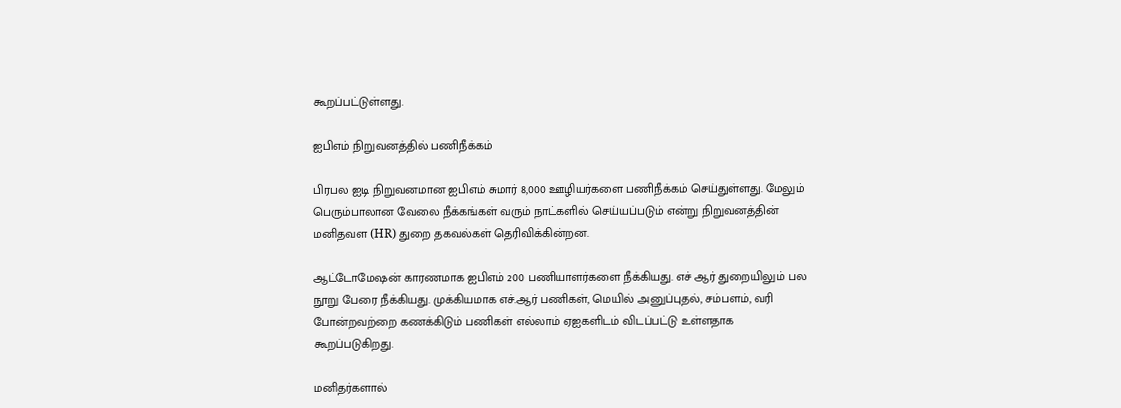கூறப்பட்டுள்ளது.

ஐபிஎம் நிறுவனத்தில் பணிநீக்கம்

பிரபல ஐடி நிறுவனமான ஐபிஎம் சுமார் 8,000 ஊழியர்களை பணிநீக்கம் செய்துள்ளது. மேலும் பெரும்பாலான வேலை நீக்கங்கள் வரும் நாட்களில் செய்யப்படும் என்று நிறுவனத்தின் மனிதவள (HR) துறை தகவல்கள் தெரிவிக்கின்றன.

ஆட்டோமேஷன் காரணமாக ஐபிஎம் 200 பணியாளர்களை நீக்கியது. எச் ஆர் துறையிலும் பல நூறு பேரை நீக்கியது. முக்கியமாக எச்.ஆர் பணிகள், மெயில் அனுப்புதல், சம்பளம், வரி போன்றவற்றை கணக்கிடும் பணிகள் எல்லாம் ஏஐகளிடம் விடப்பட்டு உள்ளதாக கூறப்படுகிறது.

மனிதர்களால்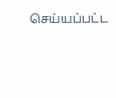செய்யப்பட்ட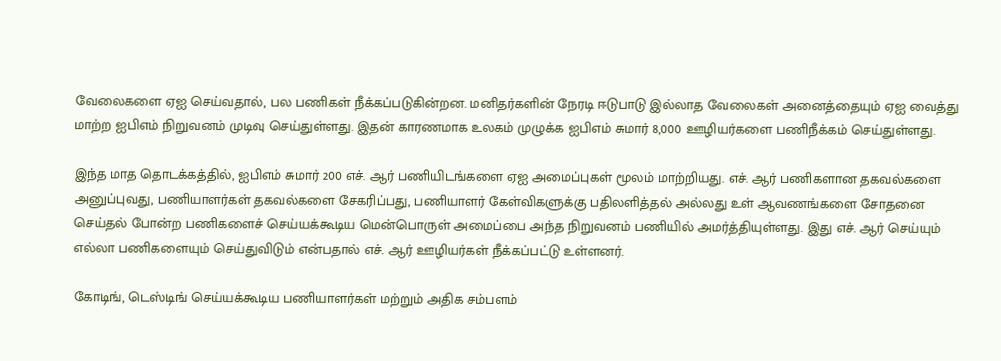வேலைகளை ஏஐ செய்வதால், பல பணிகள் நீக்கப்படுகின்றன. மனிதர்களின் நேரடி ஈடுபாடு இல்லாத வேலைகள் அனைத்தையும் ஏஐ வைத்து மாற்ற ஐபிஎம் நிறுவனம் முடிவு செய்துள்ளது. இதன் காரணமாக உலகம் முழுக்க ஐபிஎம் சுமார் 8,000 ஊழியர்களை பணிநீக்கம் செய்துள்ளது.

இந்த மாத தொடக்கத்தில், ஐபிஎம் சுமார் 200 எச். ஆர் பணியிடங்களை ஏஐ அமைப்புகள் மூலம் மாற்றியது. எச். ஆர் பணிகளான தகவல்களை அனுப்புவது, பணியாளர்கள் தகவல்களை சேகரிப்பது, பணியாளர் கேள்விகளுக்கு பதிலளித்தல் அல்லது உள் ஆவணங்களை சோதனை செய்தல் போன்ற பணிகளைச் செய்யக்கூடிய மென்பொருள் அமைப்பை அந்த நிறுவனம் பணியில் அமர்த்தியுள்ளது. இது எச். ஆர் செய்யும் எல்லா பணிகளையும் செய்துவிடும் என்பதால் எச். ஆர் ஊழியர்கள் நீக்கப்பட்டு உள்ளனர்.

கோடிங், டெஸ்டிங் செய்யக்கூடிய பணியாளர்கள் மற்றும் அதிக சம்பளம்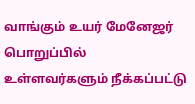வாங்கும் உயர் மேனேஜர் பொறுப்பில் உள்ளவர்களும் நீக்கப்பட்டு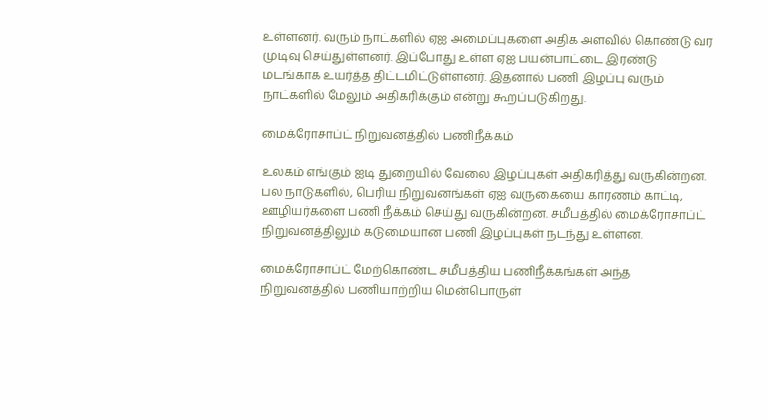உள்ளனர். வரும் நாட்களில் ஏஐ அமைப்புகளை அதிக அளவில் கொண்டு வர முடிவு செய்துள்ளனர். இப்போது உள்ள ஏஐ பயன்பாட்டை இரண்டு மடங்காக உயர்த்த திட்டமிட்டுள்ளனர். இதனால் பணி இழப்பு வரும் நாட்களில் மேலும் அதிகரிக்கும் என்று கூறப்படுகிறது.

மைக்ரோசாப்ட் நிறுவனத்தில் பணிநீக்கம்

உலகம் எங்கும் ஐடி துறையில் வேலை இழப்புகள் அதிகரித்து வருகின்றன. பல நாடுகளில், பெரிய நிறுவனங்கள் ஏஐ வருகையை காரணம் காட்டி, ஊழியர்களை பணி நீக்கம் செய்து வருகின்றன. சமீபத்தில் மைக்ரோசாப்ட் நிறுவனத்திலும் கடுமையான பணி இழப்புகள் நடந்து உள்ளன.

மைக்ரோசாப்ட் மேற்கொண்ட சமீபத்திய பணிநீக்கங்கள் அந்த நிறுவனத்தில் பணியாற்றிய மென்பொருள்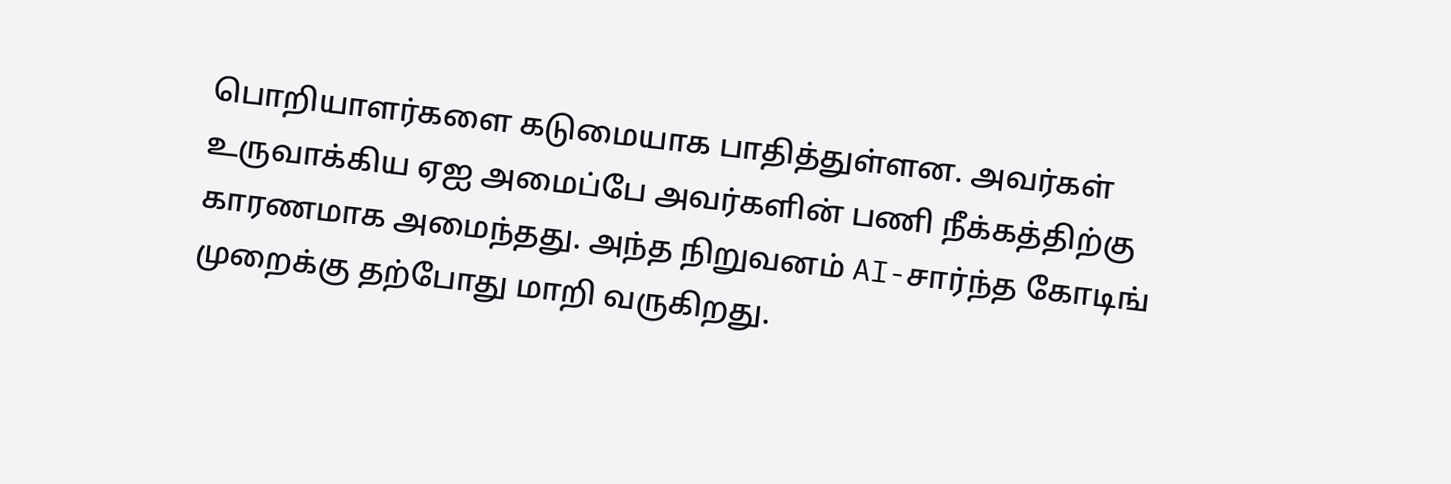பொறியாளர்களை கடுமையாக பாதித்துள்ளன. அவர்கள் உருவாக்கிய ஏஐ அமைப்பே அவர்களின் பணி நீக்கத்திற்கு காரணமாக அமைந்தது. அந்த நிறுவனம் AI-சார்ந்த கோடிங் முறைக்கு தற்போது மாறி வருகிறது.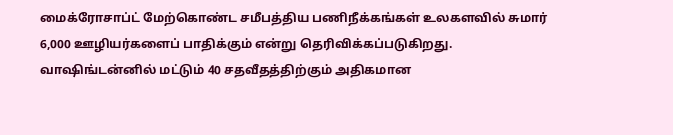மைக்ரோசாப்ட் மேற்கொண்ட சமீபத்திய பணிநீக்கங்கள் உலகளவில் சுமார் 6,000 ஊழியர்களைப் பாதிக்கும் என்று தெரிவிக்கப்படுகிறது. வாஷிங்டன்னில் மட்டும் 40 சதவீதத்திற்கும் அதிகமான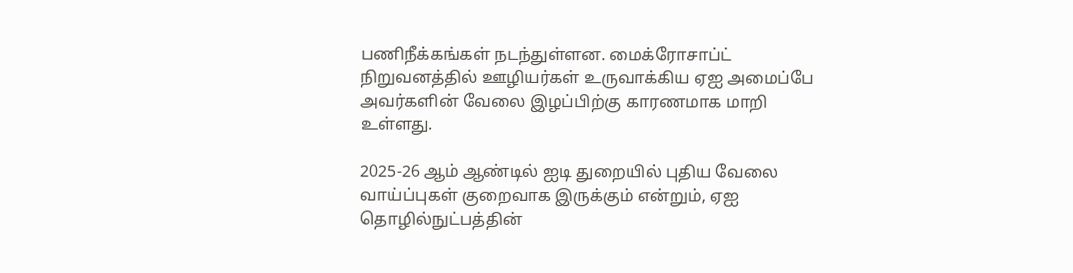பணிநீக்கங்கள் நடந்துள்ளன. மைக்ரோசாப்ட் நிறுவனத்தில் ஊழியர்கள் உருவாக்கிய ஏஐ அமைப்பே அவர்களின் வேலை இழப்பிற்கு காரணமாக மாறி உள்ளது.

2025-26 ஆம் ஆண்டில் ஐடி துறையில் புதிய வேலை வாய்ப்புகள் குறைவாக இருக்கும் என்றும், ஏஐ தொழில்நுட்பத்தின்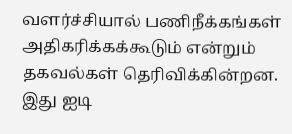வளர்ச்சியால் பணிநீக்கங்கள் அதிகரிக்கக்கூடும் என்றும் தகவல்கள் தெரிவிக்கின்றன. இது ஐடி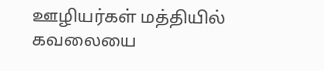ஊழியர்கள் மத்தியில் கவலையை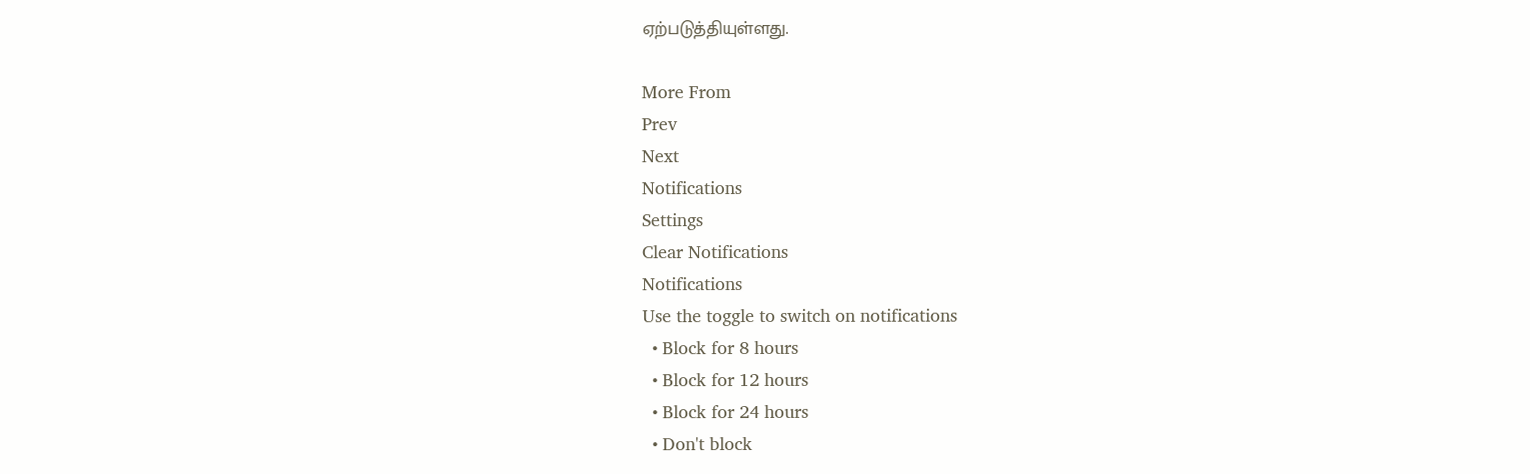ஏற்படுத்தியுள்ளது.

More From
Prev
Next
Notifications
Settings
Clear Notifications
Notifications
Use the toggle to switch on notifications
  • Block for 8 hours
  • Block for 12 hours
  • Block for 24 hours
  • Don't block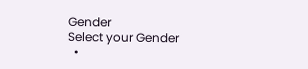Gender
Select your Gender
  •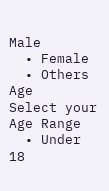Male
  • Female
  • Others
Age
Select your Age Range
  • Under 18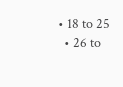• 18 to 25
  • 26 to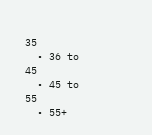35
  • 36 to 45
  • 45 to 55
  • 55+